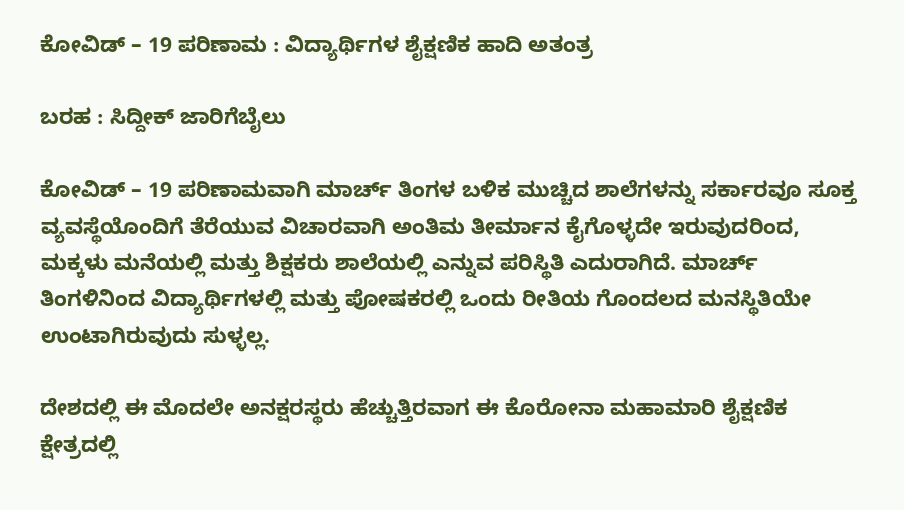ಕೋವಿಡ್ – 19 ಪರಿಣಾಮ : ವಿದ್ಯಾರ್ಥಿಗಳ ಶೈಕ್ಷಣಿಕ ಹಾದಿ ಅತಂತ್ರ

ಬರಹ : ಸಿದ್ದೀಕ್ ಜಾರಿಗೆಬೈಲು

ಕೋವಿಡ್ – 19 ಪರಿಣಾಮವಾಗಿ ಮಾರ್ಚ್ ತಿಂಗಳ ಬಳಿಕ ಮುಚ್ಚಿದ ಶಾಲೆಗಳನ್ನು ಸರ್ಕಾರವೂ ಸೂಕ್ತ ವ್ಯವಸ್ಥೆಯೊಂದಿಗೆ ತೆರೆಯುವ ವಿಚಾರವಾಗಿ ಅಂತಿಮ‌ ತೀರ್ಮಾನ ಕೈಗೊಳ್ಳದೇ ಇರುವುದರಿಂದ, ಮಕ್ಕಳು‌ ಮನೆಯಲ್ಲಿ ಮತ್ತು ಶಿಕ್ಷಕರು ಶಾಲೆಯಲ್ಲಿ ಎನ್ನುವ ಪರಿಸ್ಥಿತಿ ಎದುರಾಗಿದೆ. ಮಾರ್ಚ್ ತಿಂಗಳಿನಿಂದ ವಿದ್ಯಾರ್ಥಿಗಳಲ್ಲಿ ಮತ್ತು ಪೋಷಕರಲ್ಲಿ ಒಂದು ರೀತಿಯ ಗೊಂದಲದ ಮನಸ್ಥಿತಿಯೇ ಉಂಟಾಗಿರುವುದು ಸುಳ್ಳಲ್ಲ.

ದೇಶದಲ್ಲಿ ಈ ಮೊದಲೇ ಅನಕ್ಷರಸ್ಥರು ಹೆಚ್ಚುತ್ತಿರವಾಗ ಈ ಕೊರೋನಾ ಮಹಾಮಾರಿ ಶೈಕ್ಷಣಿಕ ಕ್ಷೇತ್ರದಲ್ಲಿ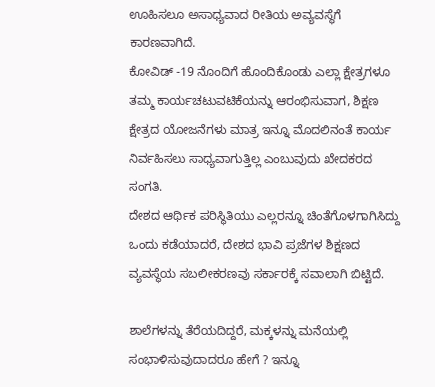ಊಹಿಸಲೂ ಅಸಾಧ್ಯವಾದ ರೀತಿಯ ಅವ್ಯವಸ್ಥೆಗೆ ಕಾರಣವಾಗಿದೆ.
ಕೋವಿಡ್ -19 ನೊಂದಿಗೆ ಹೊಂದಿಕೊಂಡು ಎಲ್ಲಾ ಕ್ಷೇತ್ರಗಳೂ ತಮ್ಮ ಕಾರ್ಯಚಟುವಟಿಕೆಯನ್ನು ಆರಂಭಿಸುವಾಗ, ಶಿಕ್ಷಣ ಕ್ಷೇತ್ರದ ಯೋಜನೆಗಳು ಮಾತ್ರ ಇನ್ನೂ ಮೊದಲಿನಂತೆ ಕಾರ್ಯ ನಿರ್ವಹಿಸಲು ಸಾಧ್ಯವಾಗುತ್ತಿಲ್ಲ ಎಂಬುವುದು ಖೇದಕರದ ಸಂಗತಿ.
ದೇಶದ ಆರ್ಥಿಕ ಪರಿಸ್ಥಿತಿಯು ಎಲ್ಲರನ್ನೂ ಚಿಂತೆಗೊಳಗಾಗಿಸಿದ್ದು ಒಂದು ಕಡೆಯಾದರೆ, ದೇಶದ ಭಾವಿ ಪ್ರಜೆಗಳ ಶಿಕ್ಷಣದ ವ್ಯವಸ್ಥೆಯ ಸಬಲೀಕರಣವು ಸರ್ಕಾರಕ್ಕೆ ಸವಾಲಾಗಿ ಬಿಟ್ಟಿದೆ.

ಶಾಲೆಗಳನ್ನು ತೆರೆಯದಿದ್ದರೆ, ಮಕ್ಕಳನ್ನು ಮನೆಯಲ್ಲಿ ಸಂಭಾಳಿಸುವುದಾದರೂ ಹೇಗೆ ? ಇನ್ನೂ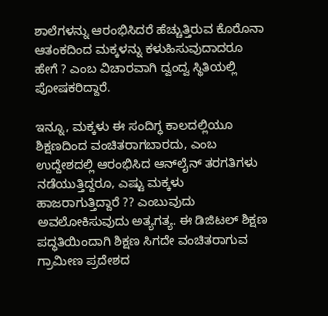ಶಾಲೆಗಳನ್ನು ಆರಂಭಿಸಿದರೆ ಹೆಚ್ಚುತ್ತಿರುವ ಕೊರೊನಾ ಆತಂಕದಿಂದ ಮಕ್ಕಳನ್ನು ಕಳುಹಿಸುವುದಾದರೂ ಹೇಗೆ ? ಎಂಬ ವಿಚಾರವಾಗಿ ದ್ವಂದ್ವ ಸ್ಥಿತಿಯಲ್ಲಿ ಪೋಷಕರಿದ್ದಾರೆ.

ಇನ್ನೂ, ಮಕ್ಕಳು ಈ ಸಂದಿಗ್ಧ ಕಾಲದಲ್ಲಿಯೂ ಶಿಕ್ಷಣದಿಂದ ವಂಚಿತರಾಗಬಾರದು, ಎಂಬ ಉದ್ದೇಶದಲ್ಲಿ ಆರಂಭಿಸಿದ ಆನ್‌ಲೈನ್ ತರಗತಿಗಳು ನಡೆಯುತ್ತಿದ್ದರೂ, ಎಷ್ಟು ಮಕ್ಕಳು ಹಾಜರಾಗುತ್ತಿದ್ದಾರೆ ?? ಎಂಬುವುದು ಅವಲೋಕಿಸುವುದು ಅತ್ಯಗತ್ಯ. ಈ ಡಿಜಿಟಲ್ ಶಿಕ್ಷಣ ಪದ್ಧತಿಯಿಂದಾಗಿ ಶಿಕ್ಷಣ ಸಿಗದೇ ವಂಚಿತರಾಗುವ ಗ್ರಾಮೀಣ ಪ್ರದೇಶದ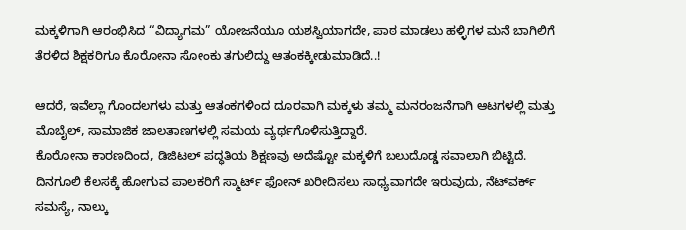ಮಕ್ಕಳಿಗಾಗಿ ಆರಂಭಿಸಿದ “ವಿದ್ಯಾಗಮ” ಯೋಜನೆಯೂ ಯಶಸ್ವಿಯಾಗದೇ, ಪಾಠ ಮಾಡಲು ಹಳ್ಳಿಗಳ ಮನೆ ಬಾಗಿಲಿಗೆ ತೆರಳಿದ ಶಿಕ್ಷಕರಿಗೂ ಕೊರೋನಾ ಸೋಂಕು ತಗುಲಿದ್ದು ಆತಂಕಕ್ಕೀಡುಮಾಡಿದೆ..!

ಆದರೆ, ಇವೆಲ್ಲಾ ಗೊಂದಲಗಳು ಮತ್ತು ಆತಂಕಗಳಿಂದ ದೂರವಾಗಿ ಮಕ್ಕಳು ತಮ್ಮ ಮನರಂಜನೆಗಾಗಿ ಆಟಗಳಲ್ಲಿ ಮತ್ತು ಮೊಬೈಲ್‌, ಸಾಮಾಜಿಕ ಜಾಲತಾಣಗಳಲ್ಲಿ ಸಮಯ ವ್ಯರ್ಥಗೊಳಿಸುತ್ತಿದ್ದಾರೆ.
ಕೊರೋನಾ ಕಾರಣದಿಂದ, ಡಿಜಿಟಲ್ ಪದ್ಧತಿಯ ಶಿಕ್ಷಣವು ಅದೆಷ್ಟೋ ಮಕ್ಕಳಿಗೆ ಬಲುದೊಡ್ಡ ಸವಾಲಾಗಿ ಬಿಟ್ಟಿದೆ. ದಿನಗೂಲಿ‌ ಕೆಲಸಕ್ಕೆ ಹೋಗುವ ಪಾಲಕರಿಗೆ ಸ್ಮಾರ್ಟ್ ಫೋನ್ ಖರೀದಿಸಲು ಸಾಧ್ಯವಾಗದೇ ಇರುವುದು, ನೆಟ್‌ವರ್ಕ್ ಸಮಸ್ಯೆ, ನಾಲ್ಕು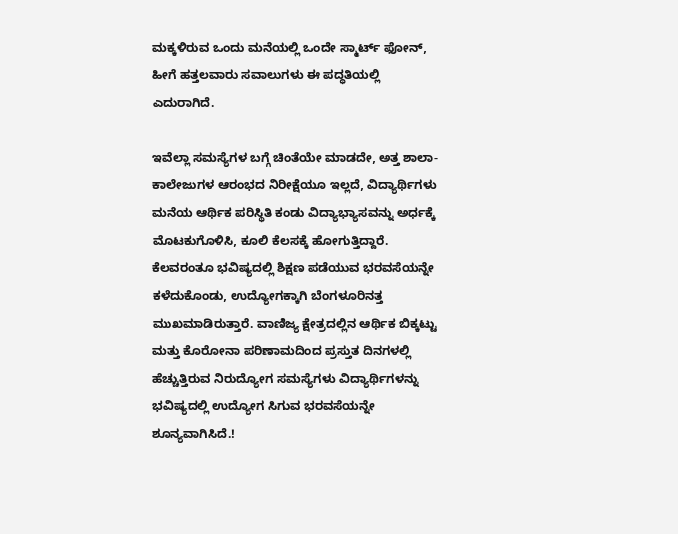ಮಕ್ಕಳಿರುವ ಒಂದು ಮನೆಯಲ್ಲಿ ಒಂದೇ ಸ್ಮಾರ್ಟ್ ಫೋನ್, ಹೀಗೆ ಹತ್ತಲವಾರು ಸವಾಲುಗಳು ಈ ಪದ್ಧತಿಯಲ್ಲಿ ಎದುರಾಗಿದೆ.

ಇವೆಲ್ಲಾ ಸಮಸ್ಯೆಗಳ ಬಗ್ಗೆ ಚಿಂತೆಯೇ ಮಾಡದೇ, ಅತ್ತ ಶಾಲಾ-ಕಾಲೇಜುಗಳ ಆರಂಭದ ನಿರೀಕ್ಷೆಯೂ ಇಲ್ಲದೆ, ವಿದ್ಯಾರ್ಥಿಗಳು ಮನೆಯ ಆರ್ಥಿಕ ಪರಿಸ್ಥಿತಿ ಕಂಡು ವಿದ್ಯಾಭ್ಯಾಸವನ್ನು ಅರ್ಧಕ್ಕೆ ಮೊಟಕುಗೊಳಿಸಿ, ಕೂಲಿ ಕೆಲಸಕ್ಕೆ ಹೋಗುತ್ತಿದ್ದಾರೆ. ಕೆಲವರಂತೂ ಭವಿಷ್ಯದಲ್ಲಿ ಶಿಕ್ಷಣ ಪಡೆಯುವ ಭರವಸೆಯನ್ನೇ ಕಳೆದುಕೊಂಡು, ಉದ್ಯೋಗಕ್ಕಾಗಿ ಬೆಂಗಳೂರಿನತ್ತ ಮುಖಮಾಡಿರುತ್ತಾರೆ. ವಾಣಿಜ್ಯ ಕ್ಷೇತ್ರದಲ್ಲಿನ ಆರ್ಥಿಕ ಬಿಕ್ಕಟ್ಟು ಮತ್ತು ಕೊರೋನಾ ಪರಿಣಾಮದಿಂದ ಪ್ರಸ್ತುತ ದಿನಗಳಲ್ಲಿ ಹೆಚ್ಚುತ್ತಿರುವ ನಿರುದ್ಯೋಗ ಸಮಸ್ಯೆಗಳು ವಿದ್ಯಾರ್ಥಿಗಳನ್ನು ಭವಿಷ್ಯದಲ್ಲಿ ಉದ್ಯೋಗ ಸಿಗುವ ಭರವಸೆಯನ್ನೇ ಶೂನ್ಯವಾಗಿಸಿದೆ.!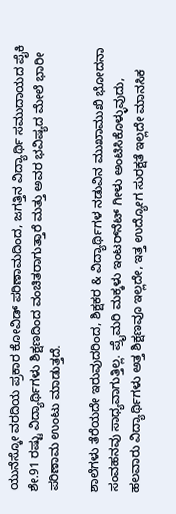ಯುನೆಸ್ಕೋ ವರದಿಯ ಪ್ರಕಾರ ಕೋವಿಡ್ ಪರಿಣಾಮದಿಂದ, ಜಗತ್ತಿನ ವಿದ್ಯಾರ್ಥಿ ಸಮುದಾಯದ ಪೈಕಿ ಶೇ.91 ರಷ್ಟು ವಿದ್ಯಾರ್ಥಿಗಳು ಶಿಕ್ಷಣದಿಂದ ವಂಚಿತರಾಗುತ್ತಾರೆ ಮತ್ತು ಅವರ ಭವಿಷ್ಯದ ಮೇಲೆ ಭಾರೀ ಪರಿಣಾಮ ಉಂಟು ಮಾಡುತ್ತದೆ.

ಶಾಲೆಗಳು ತೆರೆಯದೇ ಇರುವುದರಿಂದ, ಶಿಕ್ಷಕರ & ವಿದ್ಯಾರ್ಥಿಗಳ ನಡುವಿನ ಮುಖಾಮುಖಿ ಭೋದನಾ ಸಂವಹನವು ಸಾಧ್ಯವಾಗುತ್ತಿಲ್ಲ. ಪ್ರೈಮರಿ ಮಕ್ಕಳು ಇಂಟರ್‌ನೆಟ್ ಗೀಳು ಅಂಟಿಸಿಕೊಳ್ಳುವುದು, ಹಲವಾರು ವಿದ್ಯಾರ್ಥಿಗಳು ಅತ್ತ ಶಿಕ್ಷಣವೂ ಇಲ್ಲದೇ, ಇತ್ತ ಉದ್ಯೋಗ ಸುರಕ್ಷತೆ ಇಲ್ಲದೇ ಮಾನಸಿಕ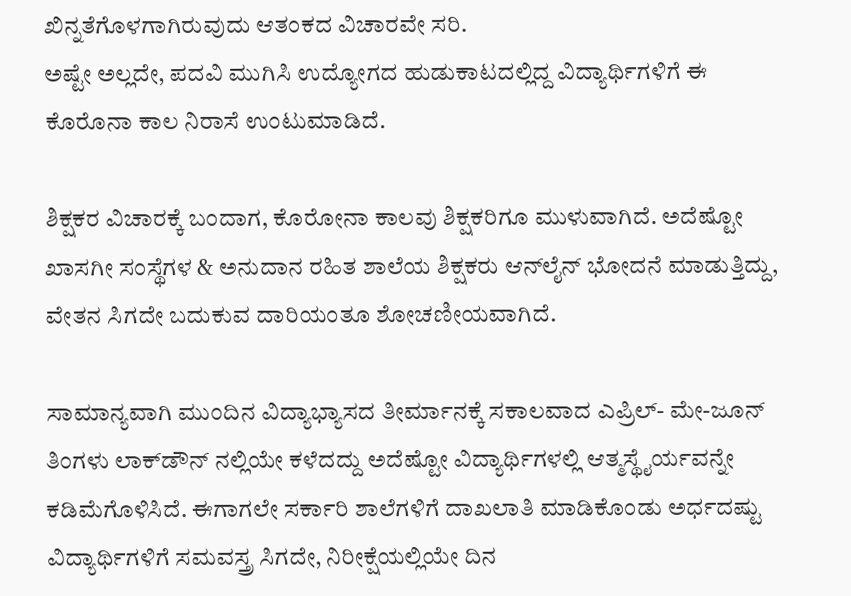ಖಿನ್ನತೆಗೊಳಗಾಗಿರುವುದು ಆತಂಕದ ವಿಚಾರವೇ ಸರಿ.
ಅಷ್ಟೇ ಅಲ್ಲದೇ, ಪದವಿ ಮುಗಿಸಿ ಉದ್ಯೋಗದ ಹುಡುಕಾಟದಲ್ಲಿದ್ದ ವಿದ್ಯಾರ್ಥಿಗಳಿಗೆ ಈ ಕೊರೊನಾ‌ ಕಾಲ ನಿರಾಸೆ ಉಂಟುಮಾಡಿದೆ.

ಶಿಕ್ಷಕರ ವಿಚಾರಕ್ಕೆ ಬಂದಾಗ, ಕೊರೋನಾ ಕಾಲವು ಶಿಕ್ಷಕರಿಗೂ ಮುಳುವಾಗಿದೆ. ಅದೆಷ್ಟೋ ಖಾಸಗೀ ಸಂಸ್ಥೆಗಳ & ಅನುದಾನ ರಹಿತ ಶಾಲೆಯ ಶಿಕ್ಷಕರು ಆನ್‌ಲೈನ್ ಭೋದನೆ ಮಾಡುತ್ತಿದ್ದು, ವೇತನ ಸಿಗದೇ ಬದುಕುವ ದಾರಿಯಂತೂ ಶೋಚಣೀಯವಾಗಿದೆ.

ಸಾಮಾನ್ಯವಾಗಿ ಮುಂದಿನ ವಿದ್ಯಾಭ್ಯಾಸದ ತೀರ್ಮಾನಕ್ಕೆ ಸಕಾಲವಾದ ಎಪ್ರಿಲ್- ಮೇ-ಜೂನ್ ತಿಂಗಳು ಲಾಕ್‌ಡೌನ್ ನಲ್ಲಿಯೇ ಕಳೆದದ್ದು ಅದೆಷ್ಟೋ ವಿದ್ಯಾರ್ಥಿಗಳಲ್ಲಿ ಆತ್ಮಸ್ಥೈರ್ಯವನ್ನೇ ಕಡಿಮೆಗೊಳಿಸಿದೆ. ಈಗಾಗಲೇ ಸರ್ಕಾರಿ ಶಾಲೆಗಳಿಗೆ ದಾಖಲಾತಿ ಮಾಡಿಕೊಂಡು ಅರ್ಧದಷ್ಟು ವಿದ್ಯಾರ್ಥಿಗಳಿಗೆ ಸಮವಸ್ತ್ರ ಸಿಗದೇ, ನಿರೀಕ್ಷೆಯಲ್ಲಿಯೇ ದಿನ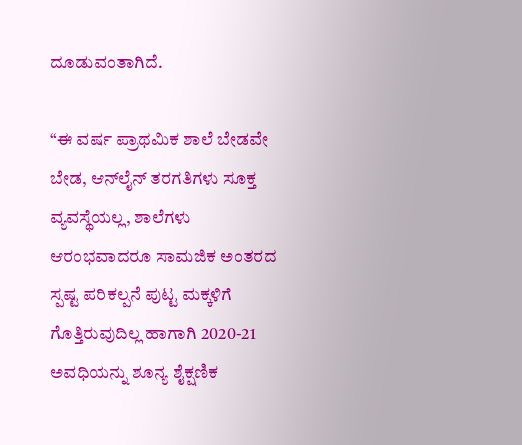ದೂಡುವಂತಾಗಿದೆ.

“ಈ ವರ್ಷ ಪ್ರಾಥಮಿಕ ಶಾಲೆ ಬೇಡವೇ ಬೇಡ, ಆನ್‌ಲೈನ್ ತರಗತಿಗಳು ಸೂಕ್ತ ವ್ಯವಸ್ಥೆಯಲ್ಲ, ಶಾಲೆಗಳು ಆರಂಭವಾದರೂ ಸಾಮಜಿಕ ಅಂತರದ ಸ್ಪಷ್ಟ ಪರಿಕಲ್ಪನೆ ಪುಟ್ಟ ಮಕ್ಕಳಿಗೆ ಗೊತ್ತಿರುವುದಿಲ್ಲ ಹಾಗಾಗಿ 2020-21 ಅವಧಿಯನ್ನು ಶೂನ್ಯ ಶೈಕ್ಷಣಿಕ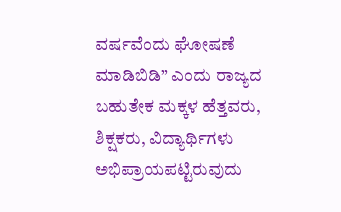ವರ್ಷವೆಂದು ಘೋಷಣೆ ಮಾಡಿಬಿಡಿ” ಎಂದು ರಾಜ್ಯದ ಬಹುತೇಕ ಮಕ್ಕಳ ಹೆತ್ತವರು, ಶಿಕ್ಷಕರು, ವಿದ್ಯಾರ್ಥಿಗಳು ಅಭಿಪ್ರಾಯಪಟ್ಟಿರುವುದು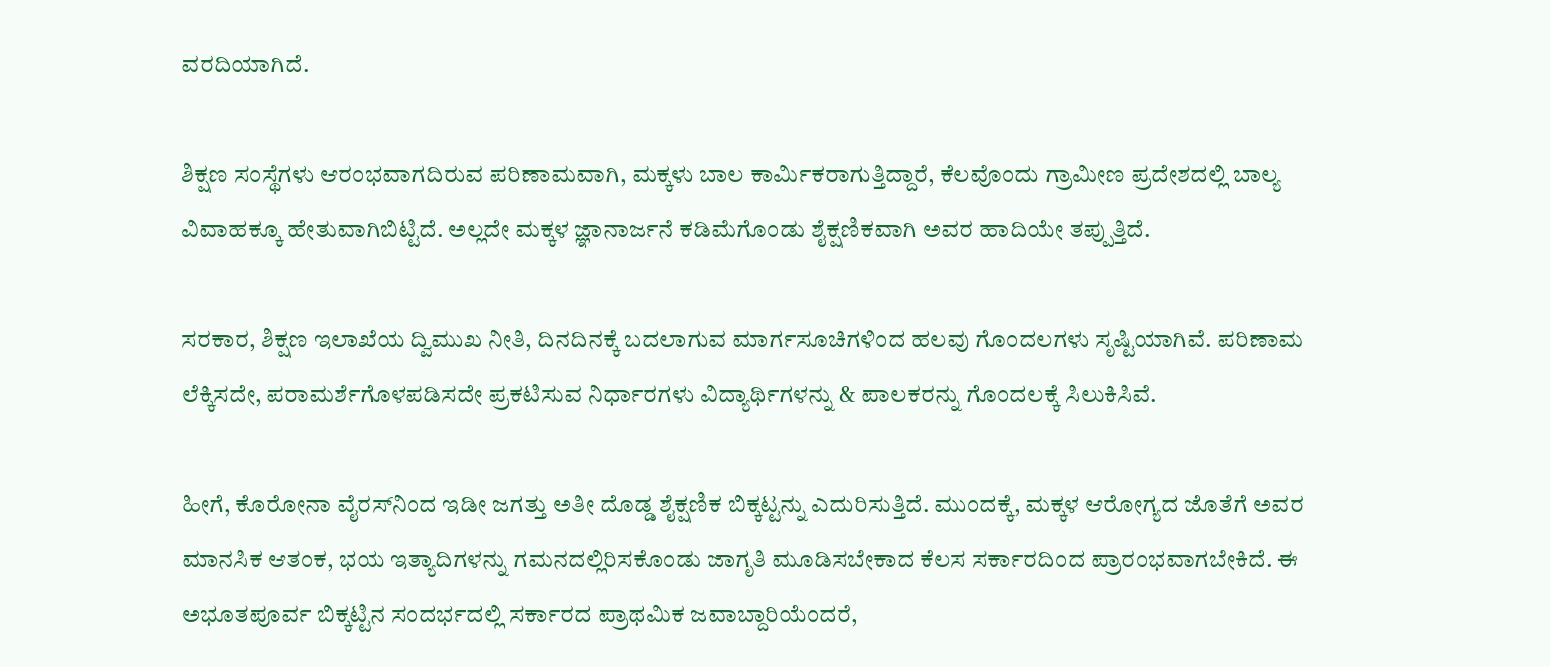ವರದಿಯಾಗಿದೆ.

ಶಿಕ್ಷಣ ಸಂಸ್ಥೆಗಳು ಆರಂಭವಾಗದಿರುವ ಪರಿಣಾಮವಾಗಿ, ಮಕ್ಕಳು ಬಾಲ ಕಾರ್ಮಿಕರಾಗುತ್ತಿದ್ದಾರೆ, ಕೆಲವೊಂದು ಗ್ರಾಮೀಣ ಪ್ರದೇಶದಲ್ಲಿ ಬಾಲ್ಯ ವಿವಾಹಕ್ಕೂ ಹೇತುವಾಗಿಬಿಟ್ಟಿದೆ. ಅಲ್ಲದೇ ಮಕ್ಕಳ ಜ್ಞಾನಾರ್ಜನೆ ಕಡಿಮೆಗೊಂಡು ಶೈಕ್ಷಣಿಕವಾಗಿ ಅವರ ಹಾದಿಯೇ ತಪ್ಪುತ್ತಿದೆ.

ಸರಕಾರ, ಶಿಕ್ಷಣ ಇಲಾಖೆಯ ದ್ವಿಮುಖ ನೀತಿ, ದಿನದಿನಕ್ಕೆ ಬದಲಾಗುವ ಮಾರ್ಗಸೂಚಿಗಳಿಂದ ಹಲವು ಗೊಂದಲಗಳು ಸೃಷ್ಟಿಯಾಗಿವೆ. ಪರಿಣಾಮ ಲೆಕ್ಕಿಸದೇ, ಪರಾಮರ್ಶೆಗೊಳಪಡಿಸದೇ ಪ್ರಕಟಿಸುವ ನಿರ್ಧಾರಗಳು ವಿದ್ಯಾರ್ಥಿಗಳನ್ನು & ಪಾಲಕರನ್ನು ಗೊಂದಲಕ್ಕೆ ಸಿಲುಕಿಸಿವೆ.

ಹೀಗೆ, ಕೊರೋನಾ ವೈರಸ್‌ನಿಂದ ಇಡೀ ಜಗತ್ತು ಅತೀ ದೊಡ್ಡ ಶೈಕ್ಷಣಿಕ ಬಿಕ್ಕಟ್ಟನ್ನು ಎದುರಿಸುತ್ತಿದೆ. ಮುಂದಕ್ಕೆ, ಮಕ್ಕಳ ಆರೋಗ್ಯದ ಜೊತೆಗೆ ಅವರ ಮಾನಸಿಕ ಆತಂಕ, ಭಯ ಇತ್ಯಾದಿಗಳನ್ನು ಗಮನದಲ್ಲಿರಿಸಕೊಂಡು ಜಾಗೃತಿ ಮೂಡಿಸಬೇಕಾದ ಕೆಲಸ ಸರ್ಕಾರದಿಂದ ಪ್ರಾರಂಭವಾಗಬೇಕಿದೆ. ಈ ಅಭೂತಪೂರ್ವ ಬಿಕ್ಕಟ್ಟಿನ ಸಂದರ್ಭದಲ್ಲಿ ಸರ್ಕಾರದ ಪ್ರಾಥಮಿಕ ಜವಾಬ್ದಾರಿಯೆಂದರೆ,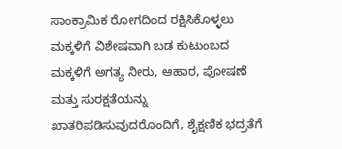ಸಾಂಕ್ರಾಮಿಕ ರೋಗದಿಂದ ರಕ್ಷಿಸಿಕೊಳ್ಳಲು ಮಕ್ಕಳಿಗೆ ವಿಶೇಷವಾಗಿ ಬಡ ಕುಟುಂಬದ ಮಕ್ಕಳಿಗೆ ಅಗತ್ಯ ನೀರು, ಆಹಾರ, ಪೋಷಣೆ ಮತ್ತು ಸುರಕ್ಷತೆಯನ್ನು ಖಾತರಿಪಡಿಸುವುದರೊಂದಿಗೆ, ಶೈಕ್ಷಣಿಕ ಭದ್ರತೆಗೆ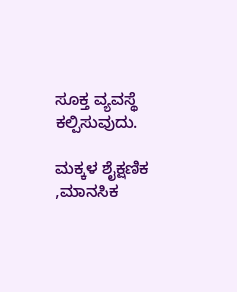ಸೂಕ್ತ ವ್ಯವಸ್ಥೆ ಕಲ್ಪಿಸುವುದು.

ಮಕ್ಕಳ ಶೈಕ್ಷಣಿಕ ,ಮಾನಸಿಕ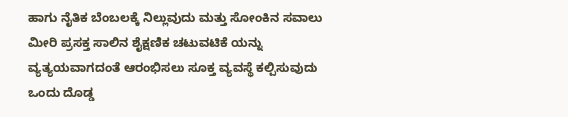ಹಾಗು ನೈತಿಕ ಬೆಂಬಲಕ್ಕೆ ನಿಲ್ಲುವುದು ಮತ್ತು ಸೋಂಕಿನ ಸವಾಲು ಮೀರಿ ಪ್ರಸಕ್ತ ಸಾಲಿನ ಶೈಕ್ಷಣಿಕ ಚಟುವಟಿಕೆ ಯನ್ನು ವ್ಯತ್ಯಯವಾಗದಂತೆ ಆರಂಭಿಸಲು ಸೂಕ್ತ ವ್ಯವಸ್ಥೆ ಕಲ್ಪಿಸುವುದು ಒಂದು ದೊಡ್ಡ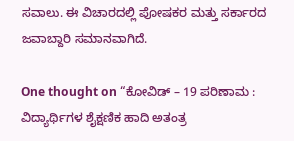ಸವಾಲು. ಈ ವಿಚಾರದಲ್ಲಿ ಪೋಷಕರ ಮತ್ತು ಸರ್ಕಾರದ ಜವಾಬ್ದಾರಿ ಸಮಾನವಾಗಿದೆ.

One thought on “ಕೋವಿಡ್ – 19 ಪರಿಣಾಮ : ವಿದ್ಯಾರ್ಥಿಗಳ ಶೈಕ್ಷಣಿಕ ಹಾದಿ ಅತಂತ್ರ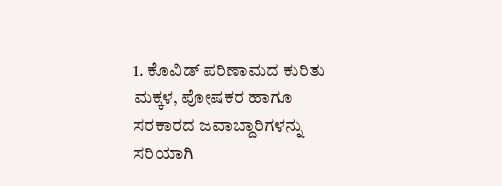1. ಕೊವಿಡ್ ಪರಿಣಾಮದ ಕುರಿತು ಮಕ್ಕಳ, ಪೋಷಕರ ಹಾಗೂ ಸರಕಾರದ ಜವಾಬ್ದಾರಿಗಳನ್ನು ಸರಿಯಾಗಿ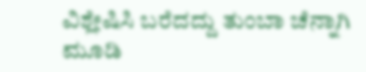ವಿಶ್ಲೇಷಿಸಿ ಬರೆದದ್ದು ತುಂಬಾ ಚೆನ್ನಾಗಿ ಮೂಡಿ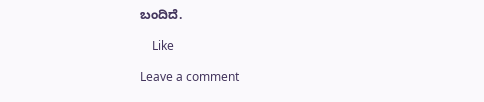ಬಂದಿದೆ.

    Like

Leave a comment